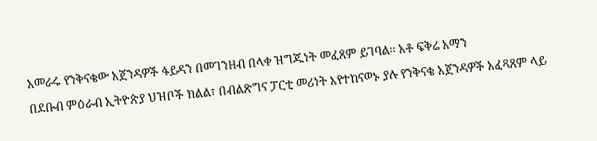አመራሩ የንቅናቄው አጀንዳዎች ፋይዳን በመገንዘብ በላቀ ዝግጁነት መፈጸም ይገባል። አቶ ፍቅሬ አማን
በደቡብ ምዕራብ ኢትዮጵያ ህዝቦች ክልል፣ በብልጽግና ፓርቲ መሪነት እየተከናወኑ ያሉ የንቅናቄ አጀንዳዎች አፈጻጸም ላይ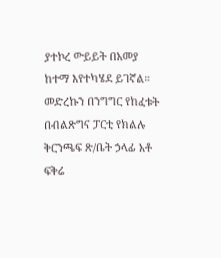ያተኮረ ውይይት በአመያ ከተማ እየተካሄደ ይገኛል። መድረኩን በንግግር የከፈቱት በብልጽግና ፓርቲ የክልሉ ቅርንጫፍ ጽ/ቤት ኃላፊ አቶ ፍቅሬ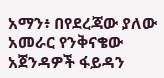አማን፥ በየደረጃው ያለው አመራር የንቅናቄው አጀንዳዎች ፋይዳን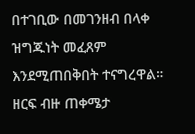በተገቢው በመገንዘብ በላቀ ዝግጁነት መፈጸም እንደሚጠበቅበት ተናግረዋል። ዘርፍ ብዙ ጠቀሜታ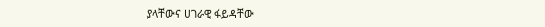ያላቸውና ሀገራዊ ፋይዳቸው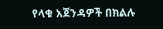የላቁ አጀንዳዎች በክልሉ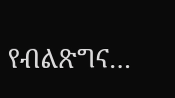የብልጽግና…